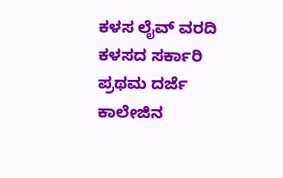ಕಳಸ ಲೈವ್ ವರದಿ
ಕಳಸದ ಸರ್ಕಾರಿ ಪ್ರಥಮ ದರ್ಜೆ ಕಾಲೇಜಿನ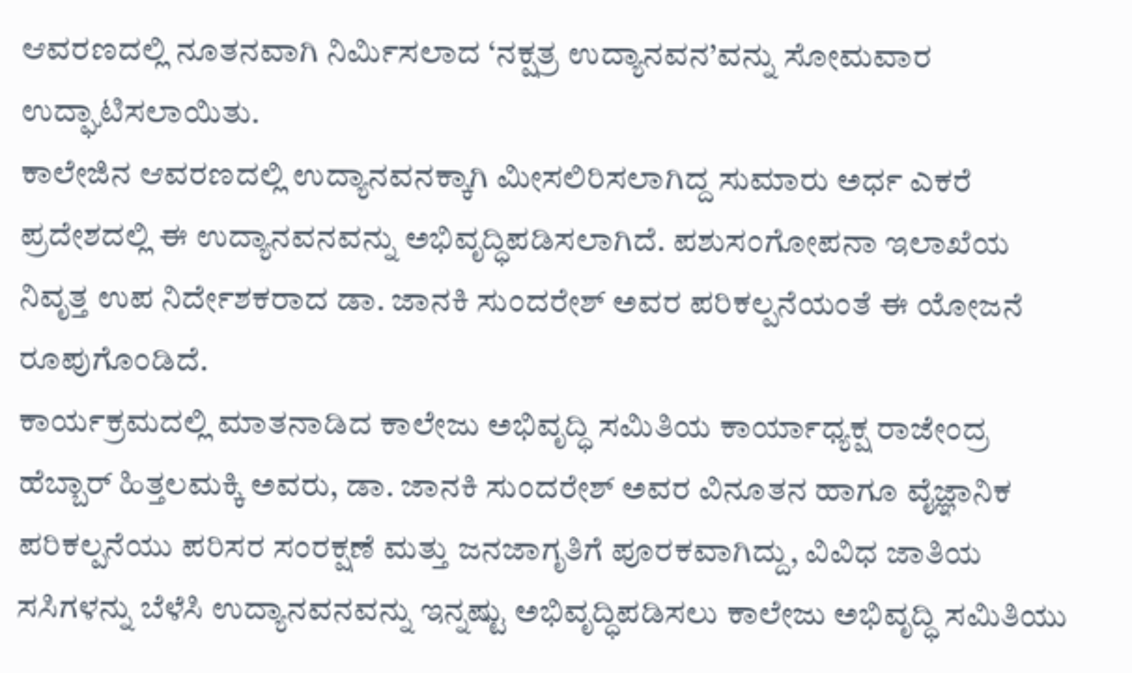ಆವರಣದಲ್ಲಿ ನೂತನವಾಗಿ ನಿರ್ಮಿಸಲಾದ ‘ನಕ್ಷತ್ರ ಉದ್ಯಾನವನ’ವನ್ನು ಸೋಮವಾರ ಉದ್ಘಾಟಿಸಲಾಯಿತು.
ಕಾಲೇಜಿನ ಆವರಣದಲ್ಲಿ ಉದ್ಯಾನವನಕ್ಕಾಗಿ ಮೀಸಲಿರಿಸಲಾಗಿದ್ದ ಸುಮಾರು ಅರ್ಧ ಎಕರೆ ಪ್ರದೇಶದಲ್ಲಿ ಈ ಉದ್ಯಾನವನವನ್ನು ಅಭಿವೃದ್ಧಿಪಡಿಸಲಾಗಿದೆ. ಪಶುಸಂಗೋಪನಾ ಇಲಾಖೆಯ ನಿವೃತ್ತ ಉಪ ನಿರ್ದೇಶಕರಾದ ಡಾ. ಜಾನಕಿ ಸುಂದರೇಶ್ ಅವರ ಪರಿಕಲ್ಪನೆಯಂತೆ ಈ ಯೋಜನೆ ರೂಪುಗೊಂಡಿದೆ.
ಕಾರ್ಯಕ್ರಮದಲ್ಲಿ ಮಾತನಾಡಿದ ಕಾಲೇಜು ಅಭಿವೃದ್ಧಿ ಸಮಿತಿಯ ಕಾರ್ಯಾಧ್ಯಕ್ಷ ರಾಜೇಂದ್ರ ಹೆಬ್ಬಾರ್ ಹಿತ್ತಲಮಕ್ಕಿ ಅವರು, ಡಾ. ಜಾನಕಿ ಸುಂದರೇಶ್ ಅವರ ವಿನೂತನ ಹಾಗೂ ವೈಜ್ಞಾನಿಕ ಪರಿಕಲ್ಪನೆಯು ಪರಿಸರ ಸಂರಕ್ಷಣೆ ಮತ್ತು ಜನಜಾಗೃತಿಗೆ ಪೂರಕವಾಗಿದ್ದು, ವಿವಿಧ ಜಾತಿಯ ಸಸಿಗಳನ್ನು ಬೆಳೆಸಿ ಉದ್ಯಾನವನವನ್ನು ಇನ್ನಷ್ಟು ಅಭಿವೃದ್ಧಿಪಡಿಸಲು ಕಾಲೇಜು ಅಭಿವೃದ್ಧಿ ಸಮಿತಿಯು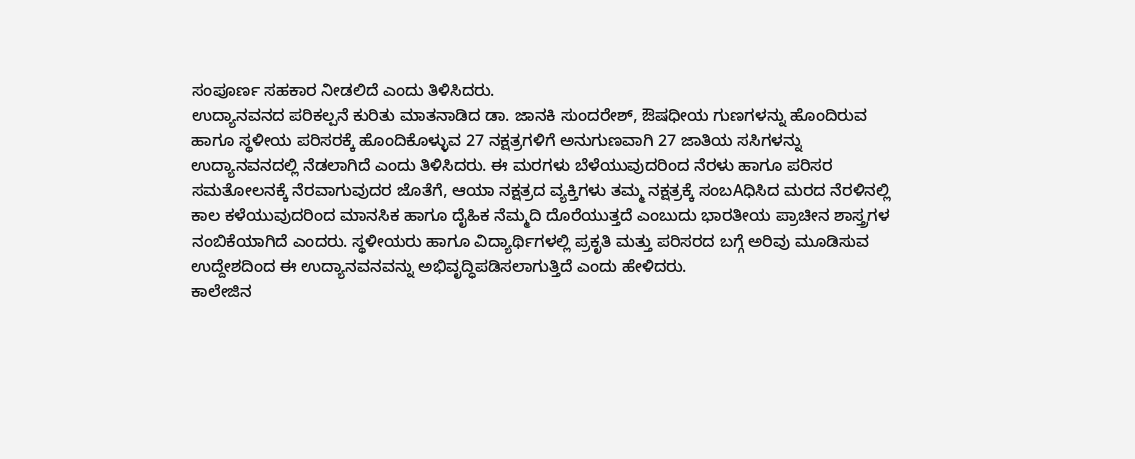ಸಂಪೂರ್ಣ ಸಹಕಾರ ನೀಡಲಿದೆ ಎಂದು ತಿಳಿಸಿದರು.
ಉದ್ಯಾನವನದ ಪರಿಕಲ್ಪನೆ ಕುರಿತು ಮಾತನಾಡಿದ ಡಾ. ಜಾನಕಿ ಸುಂದರೇಶ್, ಔಷಧೀಯ ಗುಣಗಳನ್ನು ಹೊಂದಿರುವ ಹಾಗೂ ಸ್ಥಳೀಯ ಪರಿಸರಕ್ಕೆ ಹೊಂದಿಕೊಳ್ಳುವ 27 ನಕ್ಷತ್ರಗಳಿಗೆ ಅನುಗುಣವಾಗಿ 27 ಜಾತಿಯ ಸಸಿಗಳನ್ನು ಉದ್ಯಾನವನದಲ್ಲಿ ನೆಡಲಾಗಿದೆ ಎಂದು ತಿಳಿಸಿದರು. ಈ ಮರಗಳು ಬೆಳೆಯುವುದರಿಂದ ನೆರಳು ಹಾಗೂ ಪರಿಸರ ಸಮತೋಲನಕ್ಕೆ ನೆರವಾಗುವುದರ ಜೊತೆಗೆ, ಆಯಾ ನಕ್ಷತ್ರದ ವ್ಯಕ್ತಿಗಳು ತಮ್ಮ ನಕ್ಷತ್ರಕ್ಕೆ ಸಂಬAಧಿಸಿದ ಮರದ ನೆರಳಿನಲ್ಲಿ ಕಾಲ ಕಳೆಯುವುದರಿಂದ ಮಾನಸಿಕ ಹಾಗೂ ದೈಹಿಕ ನೆಮ್ಮದಿ ದೊರೆಯುತ್ತದೆ ಎಂಬುದು ಭಾರತೀಯ ಪ್ರಾಚೀನ ಶಾಸ್ತ್ರಗಳ ನಂಬಿಕೆಯಾಗಿದೆ ಎಂದರು. ಸ್ಥಳೀಯರು ಹಾಗೂ ವಿದ್ಯಾರ್ಥಿಗಳಲ್ಲಿ ಪ್ರಕೃತಿ ಮತ್ತು ಪರಿಸರದ ಬಗ್ಗೆ ಅರಿವು ಮೂಡಿಸುವ ಉದ್ದೇಶದಿಂದ ಈ ಉದ್ಯಾನವನವನ್ನು ಅಭಿವೃದ್ಧಿಪಡಿಸಲಾಗುತ್ತಿದೆ ಎಂದು ಹೇಳಿದರು.
ಕಾಲೇಜಿನ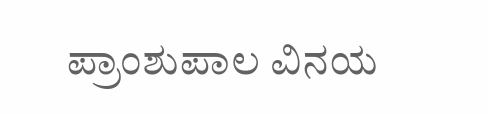ಪ್ರಾಂಶುಪಾಲ ವಿನಯ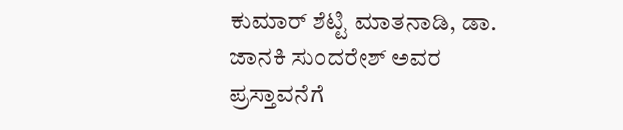ಕುಮಾರ್ ಶೆಟ್ಟಿ ಮಾತನಾಡಿ, ಡಾ. ಜಾನಕಿ ಸುಂದರೇಶ್ ಅವರ ಪ್ರಸ್ತಾವನೆಗೆ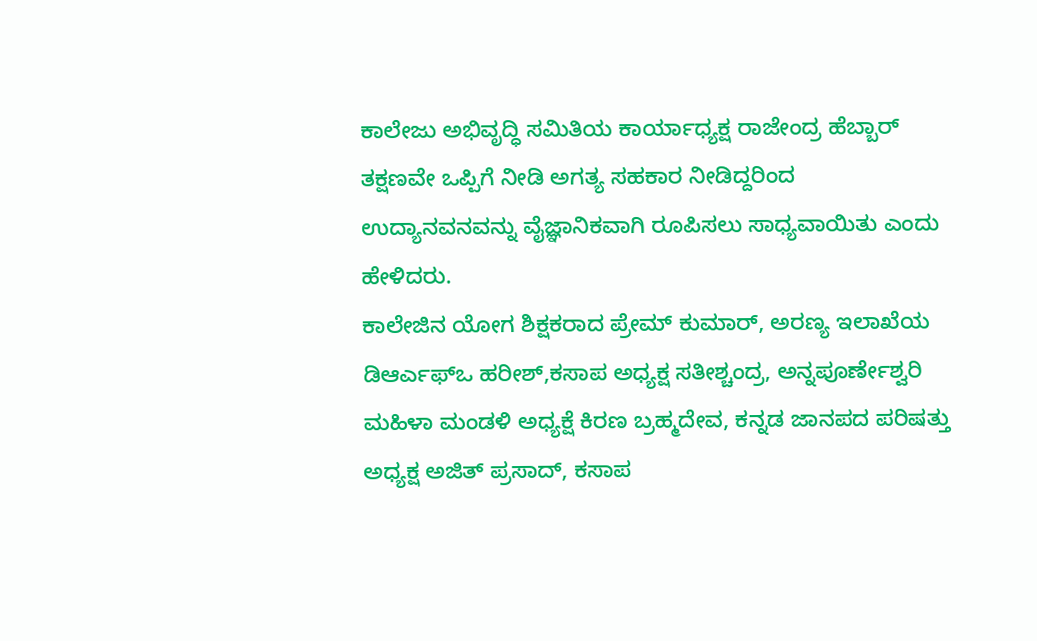ಕಾಲೇಜು ಅಭಿವೃದ್ಧಿ ಸಮಿತಿಯ ಕಾರ್ಯಾಧ್ಯಕ್ಷ ರಾಜೇಂದ್ರ ಹೆಬ್ಬಾರ್ ತಕ್ಷಣವೇ ಒಪ್ಪಿಗೆ ನೀಡಿ ಅಗತ್ಯ ಸಹಕಾರ ನೀಡಿದ್ದರಿಂದ ಉದ್ಯಾನವನವನ್ನು ವೈಜ್ಞಾನಿಕವಾಗಿ ರೂಪಿಸಲು ಸಾಧ್ಯವಾಯಿತು ಎಂದು ಹೇಳಿದರು.
ಕಾಲೇಜಿನ ಯೋಗ ಶಿಕ್ಷಕರಾದ ಪ್ರೇಮ್ ಕುಮಾರ್, ಅರಣ್ಯ ಇಲಾಖೆಯ ಡಿಆರ್ಎಫ್ಒ ಹರೀಶ್,ಕಸಾಪ ಅಧ್ಯಕ್ಷ ಸತೀಶ್ಚಂದ್ರ, ಅನ್ನಪೂರ್ಣೇಶ್ವರಿ ಮಹಿಳಾ ಮಂಡಳಿ ಅಧ್ಯಕ್ಷೆ ಕಿರಣ ಬ್ರಹ್ಮದೇವ, ಕನ್ನಡ ಜಾನಪದ ಪರಿಷತ್ತು ಅಧ್ಯಕ್ಷ ಅಜಿತ್ ಪ್ರಸಾದ್, ಕಸಾಪ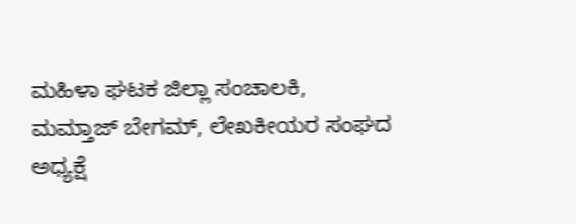ಮಹಿಳಾ ಘಟಕ ಜಿಲ್ಲಾ ಸಂಚಾಲಕಿ, ಮಮ್ತಾಜ್ ಬೇಗಮ್, ಲೇಖಕೀಯರ ಸಂಘದ ಅಧ್ಯಕ್ಷೆ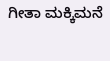ಗೀತಾ ಮಕ್ಕಿಮನೆ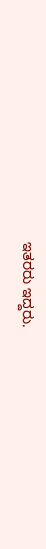ಇತರರು ಇದ್ದರು.